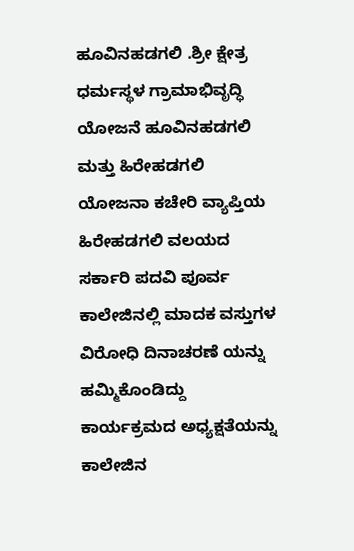ಹೂವಿನಹಡಗಲಿ .ಶ್ರೀ ಕ್ಷೇತ್ರ ಧರ್ಮಸ್ಥಳ ಗ್ರಾಮಾಭಿವೃದ್ಧಿ ಯೋಜನೆ ಹೂವಿನಹಡಗಲಿ ಮತ್ತು ಹಿರೇಹಡಗಲಿ ಯೋಜನಾ ಕಚೇರಿ ವ್ಯಾಪ್ತಿಯ ಹಿರೇಹಡಗಲಿ ವಲಯದ ಸರ್ಕಾರಿ ಪದವಿ ಪೂರ್ವ ಕಾಲೇಜಿನಲ್ಲಿ ಮಾದಕ ವಸ್ತುಗಳ ವಿರೋಧಿ ದಿನಾಚರಣೆ ಯನ್ನು ಹಮ್ಮಿಕೊಂಡಿದ್ದು ಕಾರ್ಯಕ್ರಮದ ಅಧ್ಯಕ್ಷತೆಯನ್ನು ಕಾಲೇಜಿನ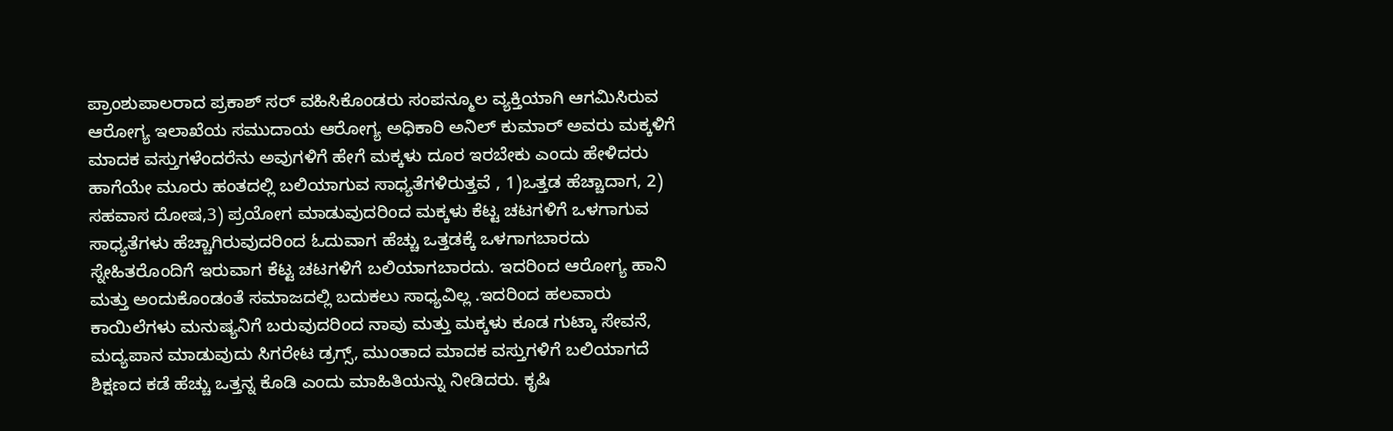ಪ್ರಾಂಶುಪಾಲರಾದ ಪ್ರಕಾಶ್ ಸರ್ ವಹಿಸಿಕೊಂಡರು ಸಂಪನ್ಮೂಲ ವ್ಯಕ್ತಿಯಾಗಿ ಆಗಮಿಸಿರುವ ಆರೋಗ್ಯ ಇಲಾಖೆಯ ಸಮುದಾಯ ಆರೋಗ್ಯ ಅಧಿಕಾರಿ ಅನಿಲ್ ಕುಮಾರ್ ಅವರು ಮಕ್ಕಳಿಗೆ ಮಾದಕ ವಸ್ತುಗಳೆಂದರೆನು ಅವುಗಳಿಗೆ ಹೇಗೆ ಮಕ್ಕಳು ದೂರ ಇರಬೇಕು ಎಂದು ಹೇಳಿದರು ಹಾಗೆಯೇ ಮೂರು ಹಂತದಲ್ಲಿ ಬಲಿಯಾಗುವ ಸಾಧ್ಯತೆಗಳಿರುತ್ತವೆ , 1)ಒತ್ತಡ ಹೆಚ್ಚಾದಾಗ, 2) ಸಹವಾಸ ದೋಷ,3) ಪ್ರಯೋಗ ಮಾಡುವುದರಿಂದ ಮಕ್ಕಳು ಕೆಟ್ಟ ಚಟಗಳಿಗೆ ಒಳಗಾಗುವ ಸಾಧ್ಯತೆಗಳು ಹೆಚ್ಚಾಗಿರುವುದರಿಂದ ಓದುವಾಗ ಹೆಚ್ಚು ಒತ್ತಡಕ್ಕೆ ಒಳಗಾಗಬಾರದು ಸ್ನೇಹಿತರೊಂದಿಗೆ ಇರುವಾಗ ಕೆಟ್ಟ ಚಟಗಳಿಗೆ ಬಲಿಯಾಗಬಾರದು. ಇದರಿಂದ ಆರೋಗ್ಯ ಹಾನಿ ಮತ್ತು ಅಂದುಕೊಂಡಂತೆ ಸಮಾಜದಲ್ಲಿ ಬದುಕಲು ಸಾಧ್ಯವಿಲ್ಲ .ಇದರಿಂದ ಹಲವಾರು ಕಾಯಿಲೆಗಳು ಮನುಷ್ಯನಿಗೆ ಬರುವುದರಿಂದ ನಾವು ಮತ್ತು ಮಕ್ಕಳು ಕೂಡ ಗುಟ್ಕಾ ಸೇವನೆ, ಮದ್ಯಪಾನ ಮಾಡುವುದು ಸಿಗರೇಟ ಡ್ರಗ್ಸ್, ಮುಂತಾದ ಮಾದಕ ವಸ್ತುಗಳಿಗೆ ಬಲಿಯಾಗದೆ ಶಿಕ್ಷಣದ ಕಡೆ ಹೆಚ್ಚು ಒತ್ತನ್ನ ಕೊಡಿ ಎಂದು ಮಾಹಿತಿಯನ್ನು ನೀಡಿದರು. ಕೃಷಿ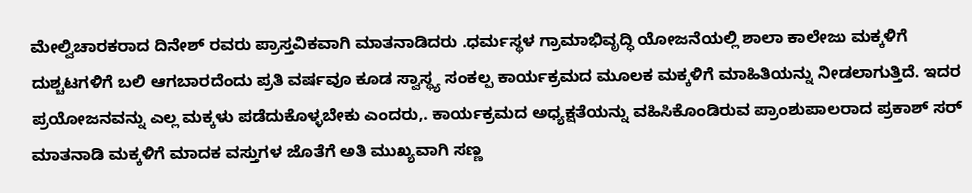ಮೇಲ್ವಿಚಾರಕರಾದ ದಿನೇಶ್ ರವರು ಪ್ರಾಸ್ತವಿಕವಾಗಿ ಮಾತನಾಡಿದರು .ಧರ್ಮಸ್ಥಳ ಗ್ರಾಮಾಭಿವೃದ್ಧಿ ಯೋಜನೆಯಲ್ಲಿ ಶಾಲಾ ಕಾಲೇಜು ಮಕ್ಕಳಿಗೆ ದುಶ್ಚಟಗಳಿಗೆ ಬಲಿ ಆಗಬಾರದೆಂದು ಪ್ರತಿ ವರ್ಷವೂ ಕೂಡ ಸ್ವಾಸ್ಥ್ಯ ಸಂಕಲ್ಪ ಕಾರ್ಯಕ್ರಮದ ಮೂಲಕ ಮಕ್ಕಳಿಗೆ ಮಾಹಿತಿಯನ್ನು ನೀಡಲಾಗುತ್ತಿದೆ. ಇದರ ಪ್ರಯೋಜನವನ್ನು ಎಲ್ಲ ಮಕ್ಕಳು ಪಡೆದುಕೊಳ್ಳಬೇಕು ಎಂದರು,. ಕಾರ್ಯಕ್ರಮದ ಅಧ್ಯಕ್ಷತೆಯನ್ನು ವಹಿಸಿಕೊಂಡಿರುವ ಪ್ರಾಂಶುಪಾಲರಾದ ಪ್ರಕಾಶ್ ಸರ್ ಮಾತನಾಡಿ ಮಕ್ಕಳಿಗೆ ಮಾದಕ ವಸ್ತುಗಳ ಜೊತೆಗೆ ಅತಿ ಮುಖ್ಯವಾಗಿ ಸಣ್ಣ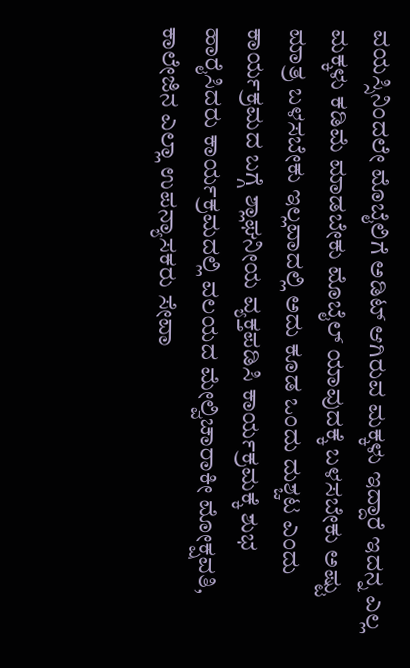ವಯಸ್ಸಿನಿಂದಲೇ ಮೊಬೈಲಿಗೆ ಅಡಿಟ್ ಆಗಿರುವ ಮಕ್ಕಳು ಇದ್ದಾರೆ ಇದನ್ನ ಎಲ್ಲ ಮಕ್ಕಳು ಕಡಿಮೆ ಮಾಡಬೇಕು ಮೊಬೈಲ್ ಯಾವುದಕ್ಕೆ ಬಳಸಬೇಕು ಅಷ್ಟು ಮಾತ್ರ ಬಳಸಬೇಕು ಇಲ್ಲವಾದಲ್ಲಿ ಅದು ಕೂಡ ಒಂದು ದುಶ್ಚಟ ಎಂದು ಕಾರ್ಯಕ್ರಮದ ಬಗ್ಗೆ ಶ್ಲಾಘನೀಯ ವ್ಯಕ್ತಪಡಿಸಿ ಕಾರ್ಯಕ್ರಮಕ್ಕೆ ಶುಭ ಹಾರೈಸಿದರು ಕಾರ್ಯಕ್ರಮದಲ್ಲಿ ವಲಯದ ಮೇಲ್ವಿಚಾರಾಕೀ ಮೋಕ್ಷವತಿ, ಕಾಲೇಜಿನ ಎಲ್ಲಾ ಉಪನ್ಯಾಸಕರು ಸೇವಾ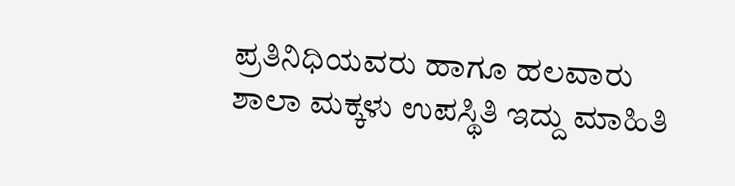ಪ್ರತಿನಿಧಿಯವರು ಹಾಗೂ ಹಲವಾರು ಶಾಲಾ ಮಕ್ಕಳು ಉಪಸ್ಥಿತಿ ಇದ್ದು ಮಾಹಿತಿ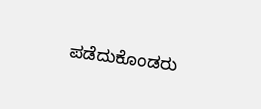ಪಡೆದುಕೊಂಡರು